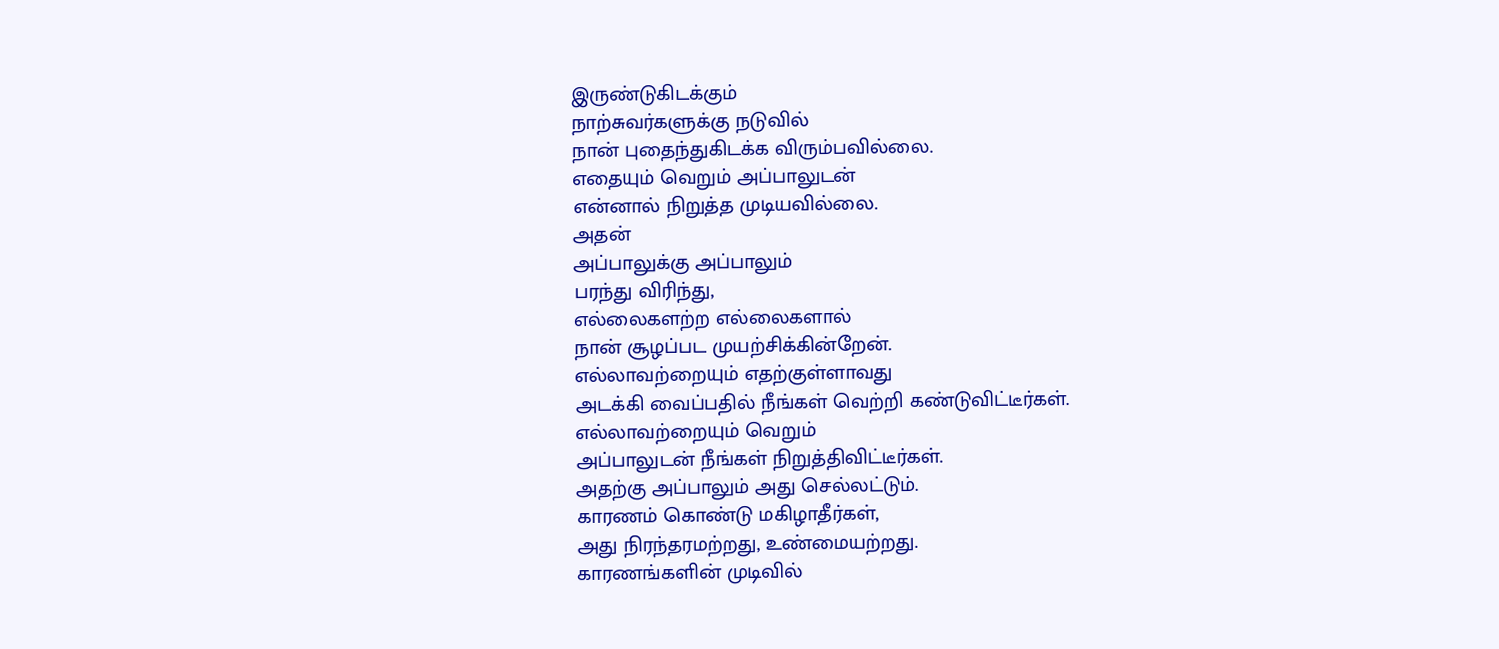இருண்டுகிடக்கும்
நாற்சுவர்களுக்கு நடுவில்
நான் புதைந்துகிடக்க விரும்பவில்லை.
எதையும் வெறும் அப்பாலுடன்
என்னால் நிறுத்த முடியவில்லை.
அதன்
அப்பாலுக்கு அப்பாலும்
பரந்து விரிந்து,
எல்லைகளற்ற எல்லைகளால்
நான் சூழப்பட முயற்சிக்கின்றேன்.
எல்லாவற்றையும் எதற்குள்ளாவது
அடக்கி வைப்பதில் நீங்கள் வெற்றி கண்டுவிட்டீர்கள்.
எல்லாவற்றையும் வெறும்
அப்பாலுடன் நீங்கள் நிறுத்திவிட்டீர்கள்.
அதற்கு அப்பாலும் அது செல்லட்டும்.
காரணம் கொண்டு மகிழாதீர்கள்,
அது நிரந்தரமற்றது, உண்மையற்றது.
காரணங்களின் முடிவில்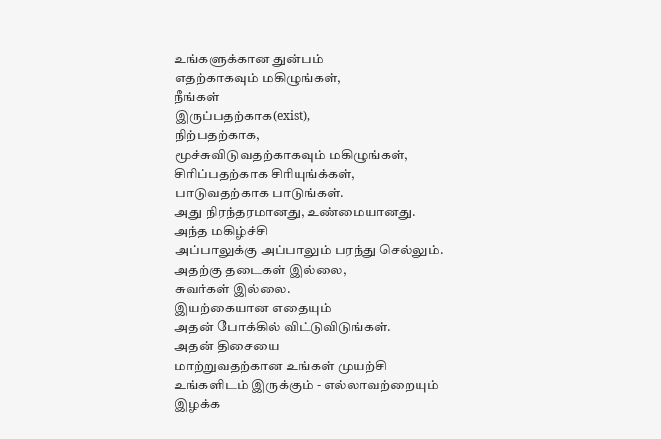உங்களுக்கான துன்பம்
எதற்காகவும் மகிழுங்கள்,
நீங்கள்
இருப்பதற்காக(exist),
நிற்பதற்காக,
மூச்சுவிடுவதற்காகவும் மகிழுங்கள்,
சிரிப்பதற்காக சிரியுங்க்கள்,
பாடுவதற்காக பாடுங்கள்.
அது நிரந்தரமானது, உண்மையானது.
அந்த மகிழ்ச்சி
அப்பாலுக்கு அப்பாலும் பரந்து செல்லும்.
அதற்கு தடைகள் இல்லை,
சுவர்கள் இல்லை.
இயற்கையான எதையும்
அதன் போக்கில் விட்டுவிடுங்கள்.
அதன் திசையை
மாற்றுவதற்கான உங்கள் முயற்சி
உங்களிடம் இருக்கும் - எல்லாவற்றையும்
இழக்க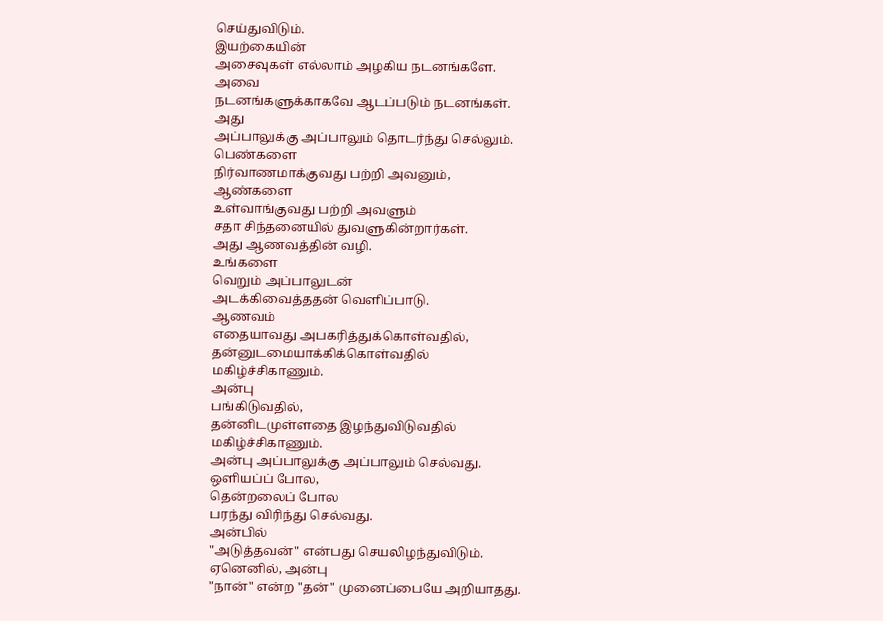செய்துவிடும்.
இயற்கையின்
அசைவுகள் எல்லாம் அழகிய நடனங்களே.
அவை
நடனங்களுக்காகவே ஆடப்படும் நடனங்கள்.
அது
அப்பாலுக்கு அப்பாலும் தொடர்ந்து செல்லும்.
பெண்களை
நிர்வாணமாக்குவது பற்றி அவனும்,
ஆண்களை
உள்வாங்குவது பற்றி அவளும்
சதா சிந்தனையில் துவளுகின்றார்கள்.
அது ஆணவத்தின் வழி.
உங்களை
வெறும் அப்பாலுடன்
அடக்கிவைத்ததன் வெளிப்பாடு.
ஆணவம்
எதையாவது அபகரித்துக்கொள்வதில்,
தன்னுடமையாக்கிக்கொள்வதில்
மகிழ்ச்சிகாணும்.
அன்பு
பங்கிடுவதில்,
தன்னிடமுள்ளதை இழந்துவிடுவதில்
மகிழ்ச்சிகாணும்.
அன்பு அப்பாலுக்கு அப்பாலும் செல்வது.
ஒளியப்ப் போல,
தென்றலைப் போல
பரந்து விரிந்து செல்வது.
அன்பில்
"அடுத்தவன்" என்பது செயலிழந்துவிடும்.
ஏனெனில், அன்பு
"நான்" என்ற "தன்" முனைப்பையே அறியாதது.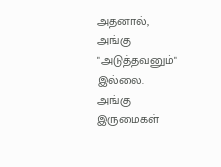அதனால்,
அங்கு "அடுத்தவனும்" இல்லை.
அங்கு இருமைகள்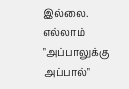இல்லை.
எல்லாம்
"அப்பாலுக்கு அப்பால்"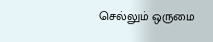செல்லும் ஒருமை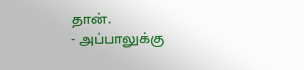தான்.
- அப்பாலுக்கு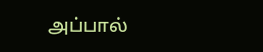அப்பால்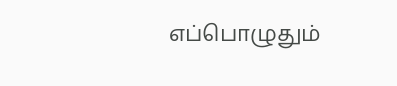எப்பொழுதும்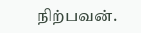நிற்பவன்.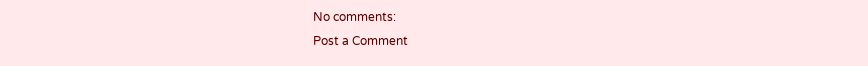No comments:
Post a Comment